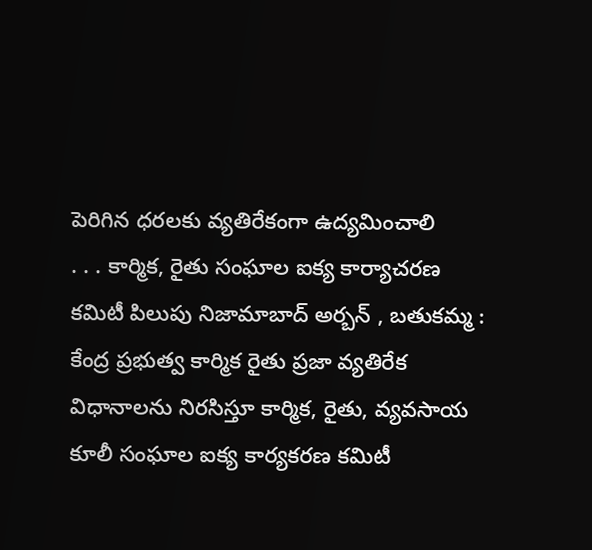పెరిగిన ధరలకు వ్యతిరేకంగా ఉద్యమించాలి
. . . కార్మిక, రైతు సంఘాల ఐక్య కార్యాచరణ కమిటీ పిలుపు నిజామాబాద్ అర్బన్ , బతుకమ్మ : కేంద్ర ప్రభుత్వ కార్మిక రైతు ప్రజా వ్యతిరేక విధానాలను నిరసిస్తూ కార్మిక, రైతు, వ్యవసాయ కూలీ సంఘాల ఐక్య కార్యకరణ కమిటీ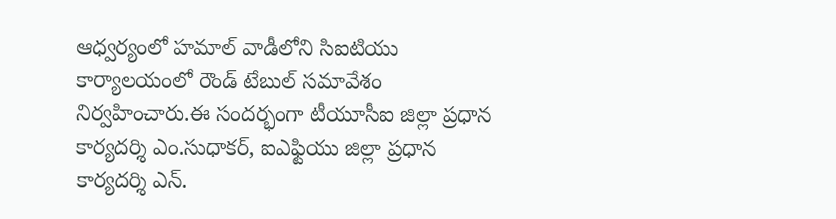ఆధ్వర్యంలో హమాల్ వాడీలోని సిఐటియు కార్యాలయంలో రౌండ్ టేబుల్ సమావేశం నిర్వహించారు.ఈ సందర్భంగా టీయూసీఐ జిల్లా ప్రధాన కార్యదర్శి ఎం.సుధాకర్, ఐఎఫ్టియు జిల్లా ప్రధాన కార్యదర్శి ఎన్.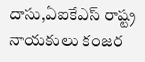దాసు,ఏఐకేఎస్ రాష్ట్ర నాయకులు కంజర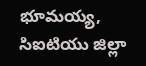భూమయ్య, సిఐటియు జిల్లా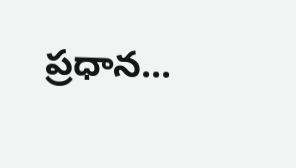ప్రధాన...